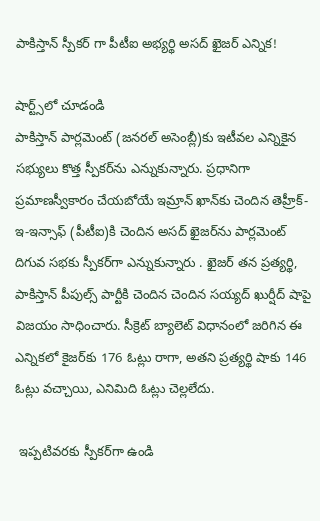పాకిస్తాన్ స్పీకర్ గా పీటీఐ అభ్యర్థి అసద్ ఖైజర్ ఎన్నిక!

షార్ట్స్‌లో చూడండి
పాకిస్తాన్ పార్లమెంట్‌ (జనరల్ అసెంబ్లీ)కు ఇటీవల ఎన్నికైన సభ్యులు కొత్త స్పీకర్‌ను ఎన్నుకున్నారు. ప్రధానిగా ప్రమాణస్వీకారం చేయబోయే ఇమ్రాన్ ఖాన్‌కు చెందిన తెహ్రీక్-ఇ-ఇన్సాఫ్‌ (పీటీఐ)కి చెందిన అసద్ ఖైజర్‌ను పార్లమెంట్ దిగువ సభకు స్పీకర్‌గా ఎన్నుకున్నారు . ఖైజర్ తన ప్రత్యర్థి, పాకిస్తాన్ పీపుల్స్ పార్టీకి చెందిన చెందిన సయ్యద్ ఖుర్షీద్ షాపై విజయం సాధించారు. సీక్రెట్ బ్యాలెట్ విధానంలో జరిగిన ఈ ఎన్నికలో కైజర్‌కు 176 ఓట్లు రాగా, అతని ప్రత్యర్థి షాకు 146 ఓట్లు వచ్చాయి, ఎనిమిది ఓట్లు చెల్లలేదు.

 ఇప్పటివరకు స్పీకర్‌గా ఉండి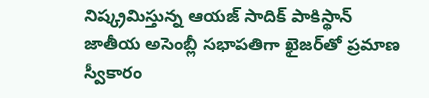నిష్క్రమిస్తున్న ఆయజ్ సాదిక్ పాకిస్థాన్‌ జాతీయ అసెంబ్లీ సభాపతిగా ఖైజర్‌తో ప్రమాణ స్వీకారం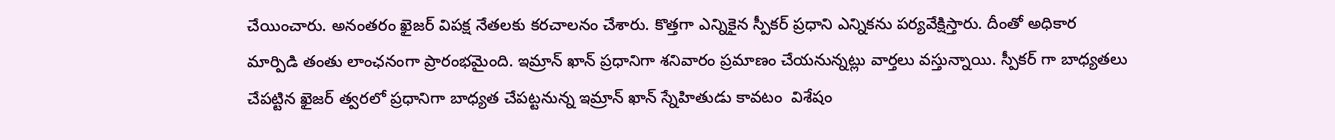చేయించారు. అనంతరం ఖైజర్ విపక్ష నేతలకు కరచాలనం చేశారు. కొత్తగా ఎన్నికైన స్పీకర్ ప్రధాని ఎన్నికను పర్యవేక్షిస్తారు. దీంతో అధికార మార్పిడి తంతు లాంఛనంగా ప్రారంభమైంది. ఇమ్రాన్‌ ఖాన్‌ ప్రధానిగా శనివారం ప్రమాణం చేయనున్నట్లు వార్తలు వస్తున్నాయి. స్పీకర్ గా బాధ్యతలు చేపట్టిన ఖైజర్ త్వరలో ప్రధానిగా బాధ్యత చేపట్టనున్న ఇమ్రాన్ ఖాన్ స్నేహితుడు కావటం  విశేషం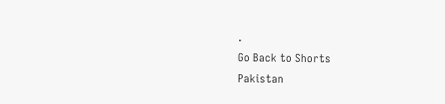.
Go Back to Shorts
Pakistan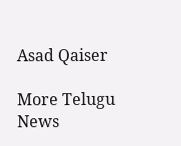Asad Qaiser

More Telugu News